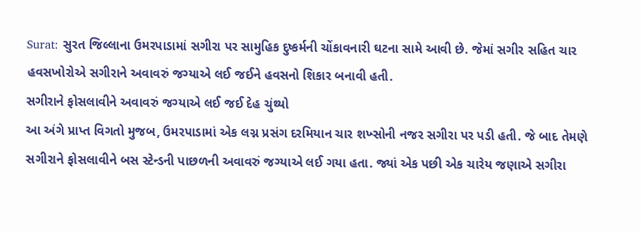Surat: સુરત જિલ્લાના ઉમરપાડામાં સગીરા પર સામુહિક દુષ્કર્મની ચોંકાવનારી ઘટના સામે આવી છે. જેમાં સગીર સહિત ચાર હવસખોરોએ સગીરાને અવાવરું જગ્યાએ લઈ જઈને હવસનો શિકાર બનાવી હતી.
સગીરાને ફોસલાવીને અવાવરું જગ્યાએ લઈ જઈ દેહ ચુંથ્યો
આ અંગે પ્રાપ્ત વિગતો મુજબ, ઉમરપાડામાં એક લગ્ન પ્રસંગ દરમિયાન ચાર શખ્સોની નજર સગીરા પર પડી હતી. જે બાદ તેમણે સગીરાને ફોસલાવીને બસ સ્ટેન્ડની પાછળની અવાવરું જગ્યાએ લઈ ગયા હતા. જ્યાં એક પછી એક ચારેય જણાએ સગીરા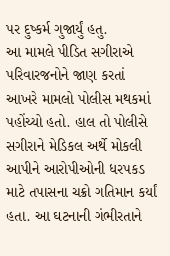પર દુષ્કર્મ ગુજાર્યું હતુ.
આ મામલે પીડિત સગીરાએ પરિવારજનોને જાણ કરતાં આખરે મામલો પોલીસ મથકમાં પહોંચ્યો હતો. હાલ તો પોલીસે સગીરાને મેડિકલ અર્થે મોકલી આપીને આરોપીઓની ધરપકડ માટે તપાસના ચક્રો ગતિમાન કર્યાં હતા. આ ઘટનાની ગંભીરતાને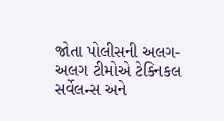જોતા પોલીસની અલગ-અલગ ટીમોએ ટેક્નિકલ સર્વેલન્સ અને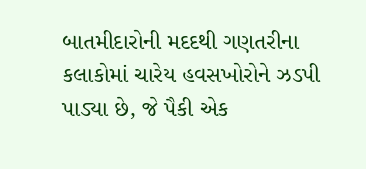બાતમીદારોની મદદથી ગણતરીના કલાકોમાં ચારેય હવસખોરોને ઝડપી પાડ્યા છે, જે પૈકી એક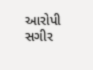આરોપી સગીર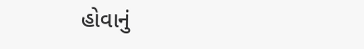હોવાનું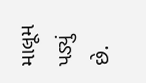માલૂમ પડ્યું છે.